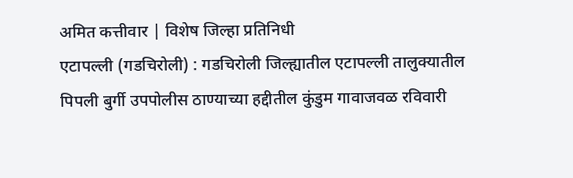अमित कत्तीवार | विशेष जिल्हा प्रतिनिधी
एटापल्ली (गडचिरोली) : गडचिरोली जिल्ह्यातील एटापल्ली तालुक्यातील पिपली बुर्गी उपपोलीस ठाण्याच्या हद्दीतील कुंडुम गावाजवळ रविवारी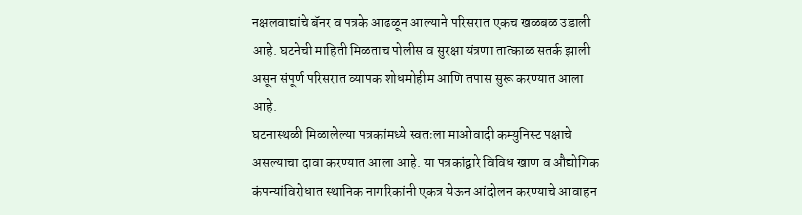नक्षलवाद्यांचे बॅनर व पत्रके आढळून आल्याने परिसरात एकच खळबळ उडाली आहे. घटनेची माहिती मिळताच पोलीस व सुरक्षा यंत्रणा तात्काळ सतर्क झाली असून संपूर्ण परिसरात व्यापक शोधमोहीम आणि तपास सुरू करण्यात आला आहे.
घटनास्थळी मिळालेल्या पत्रकांमध्ये स्वतःला माओवादी कम्युनिस्ट पक्षाचे असल्याचा दावा करण्यात आला आहे. या पत्रकांद्वारे विविध खाण व औद्योगिक कंपन्यांविरोधात स्थानिक नागरिकांनी एकत्र येऊन आंदोलन करण्याचे आवाहन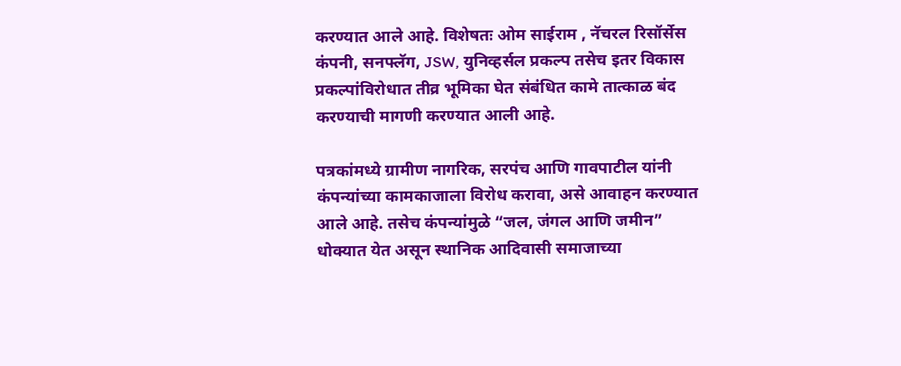करण्यात आले आहे. विशेषतः ओम साईराम , नॅचरल रिसॉर्सेस कंपनी, सनफ्लॅग, JSW, युनिव्हर्सल प्रकल्प तसेच इतर विकास प्रकल्पांविरोधात तीव्र भूमिका घेत संबंधित कामे तात्काळ बंद करण्याची मागणी करण्यात आली आहे.

पत्रकांमध्ये ग्रामीण नागरिक, सरपंच आणि गावपाटील यांनी कंपन्यांच्या कामकाजाला विरोध करावा, असे आवाहन करण्यात आले आहे. तसेच कंपन्यांमुळे “जल, जंगल आणि जमीन” धोक्यात येत असून स्थानिक आदिवासी समाजाच्या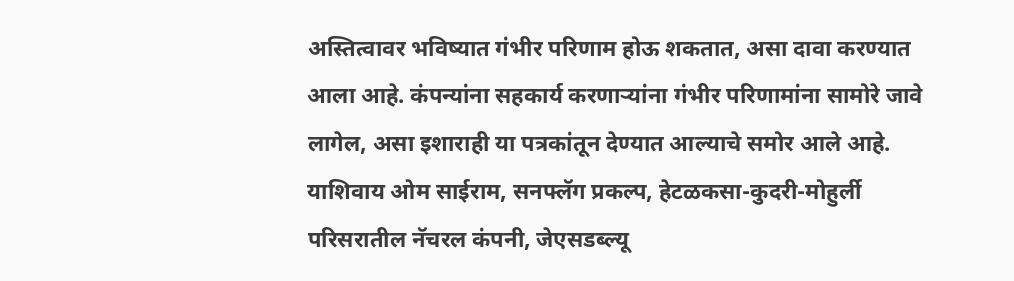अस्तित्वावर भविष्यात गंभीर परिणाम होऊ शकतात, असा दावा करण्यात आला आहे. कंपन्यांना सहकार्य करणाऱ्यांना गंभीर परिणामांना सामोरे जावे लागेल, असा इशाराही या पत्रकांतून देण्यात आल्याचे समोर आले आहे.
याशिवाय ओम साईराम, सनफ्लॅग प्रकल्प, हेटळकसा-कुदरी-मोहुर्ली परिसरातील नॅचरल कंपनी, जेएसडब्ल्यू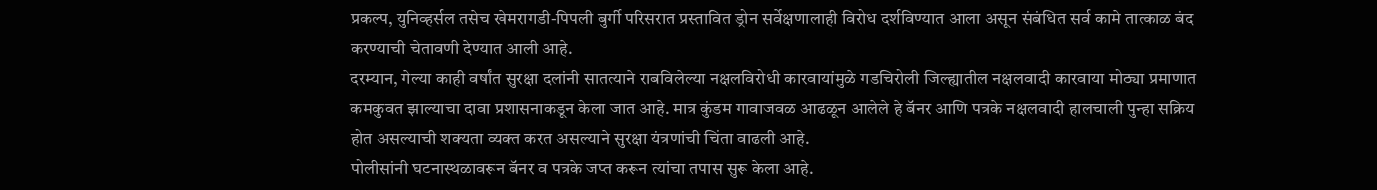प्रकल्प, युनिव्हर्सल तसेच खेमरागडी-पिपली बुर्गी परिसरात प्रस्तावित ड्रोन सर्वेक्षणालाही विरोध दर्शविण्यात आला असून संबंधित सर्व कामे तात्काळ बंद करण्याची चेतावणी देण्यात आली आहे.
दरम्यान, गेल्या काही वर्षांत सुरक्षा दलांनी सातत्याने राबविलेल्या नक्षलविरोधी कारवायांमुळे गडचिरोली जिल्ह्यातील नक्षलवादी कारवाया मोठ्या प्रमाणात कमकुवत झाल्याचा दावा प्रशासनाकडून केला जात आहे. मात्र कुंडम गावाजवळ आढळून आलेले हे बॅनर आणि पत्रके नक्षलवादी हालचाली पुन्हा सक्रिय होत असल्याची शक्यता व्यक्त करत असल्याने सुरक्षा यंत्रणांची चिंता वाढली आहे.
पोलीसांनी घटनास्थळावरून बॅनर व पत्रके जप्त करून त्यांचा तपास सुरू केला आहे.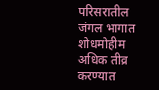परिसरातील जंगल भागात शोधमोहीम अधिक तीव्र करण्यात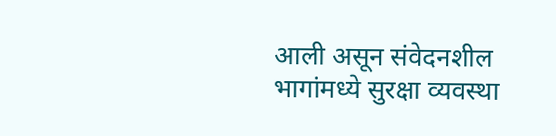आली असून संवेदनशील भागांमध्ये सुरक्षा व्यवस्था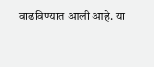वाढविण्यात आली आहे. या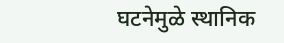घटनेमुळे स्थानिक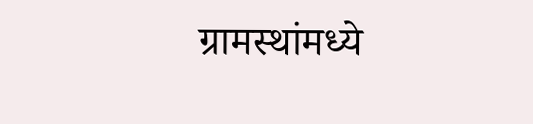ग्रामस्थांमध्ये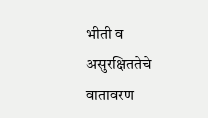भीती व असुरक्षिततेचे वातावरण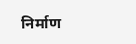निर्माण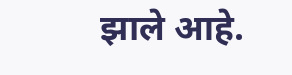झाले आहे.